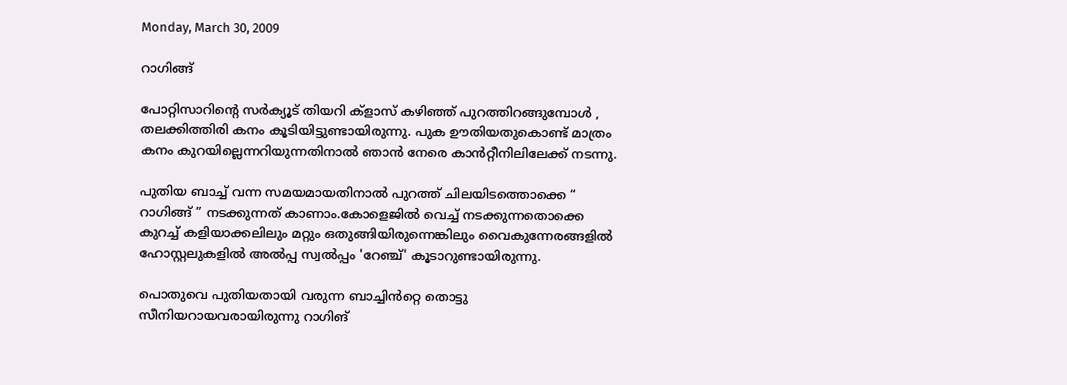Monday, March 30, 2009

റാഗിങ്ങ്

പോറ്റിസാറിന്റെ സര്‍ക്യൂട്‌ തിയറി ക്ളാസ്‌ കഴിഞ്ഞ്‌ പുറത്തിറങ്ങുമ്പോള്‍ , തലക്കിത്തിരി കനം കൂടിയിട്ടുണ്ടായിരുന്നു. പുക ഊതിയതുകൊണ്ട് മാത്രം കനം കുറയില്ലെന്നറിയുന്നതിനാല്‍ ഞാന്‍ നേരെ കാന്‍‌റ്റീനിലിലേക്ക് നടന്നു.

പുതിയ ബാച്ച് വന്ന സമയമായതിനാല്‍ പുറത്ത് ചിലയിടത്തൊക്കെ “ റാഗിങ്ങ് ” നടക്കുന്നത് കാണാം.കോളെജില്‍ വെച്ച് നടക്കുന്നതൊക്കെ കുറച്ച് കളിയാക്കലിലും മറ്റും ഒതുങ്ങിയിരുന്നെങ്കിലും വൈകുന്നേരങ്ങളില്‍ ഹോസ്റ്റലുകളില്‍ അല്‍‌പ്പ സ്വല്‍‌പ്പം 'റേഞ്ച്' കൂടാറുണ്ടായിരുന്നു.

പൊതുവെ പുതിയതായി വരുന്ന ബാച്ചിന്‍‌റ്റെ തൊട്ടു സീനിയറായവരായിരുന്നു റാഗിങ്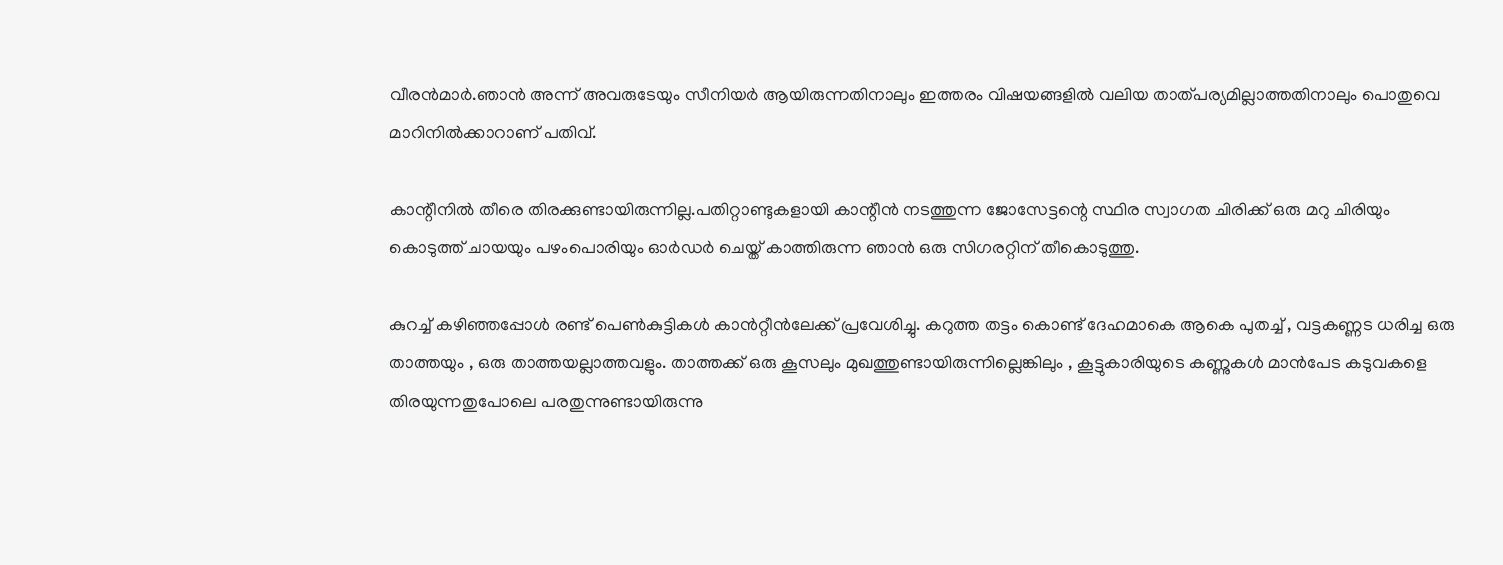വീരന്‍‌മാര്‍.ഞാന്‍ അന്ന് അവരുടേയും സീനിയര്‍ ആയിരുന്നതിനാലും ഇത്തരം വിഷയങ്ങളില്‍ വലിയ താത്പര്യമില്ലാത്തതിനാലും പൊതുവെ മാറിനില്‍‍‌ക്കാറാണ് പതിവ്.

കാന്റീനില്‍ തീരെ തിരക്കുണ്ടായിരുന്നില്ല.പതിറ്റാണ്ടുകളായി കാന്റീന്‍ നടത്തുന്ന ജോസേട്ടന്റെ സ്ഥിര സ്വാഗത ചിരിക്ക്‌ ഒരു മറു ചിരിയും കൊടുത്ത് ചായയും പഴംപൊരിയും ഓര്‍‌ഡര്‍ ചെയ്ത് കാത്തിരുന്ന ഞാന്‍ ഒരു സിഗരറ്റിന്‌ തീകൊടുത്തു.

കുറച്ച്‌ കഴിഞ്ഞപ്പോള്‍ രണ്ട്‌ പെണ്‍‌കുട്ടികള്‍ കാന്‍‌റ്റീന്‍ലേക്ക് പ്രവേശിച്ചു. കറുത്ത തട്ടം കൊണ്ട്‌ ദേഹമാകെ ആകെ പുതച്ച്‌ , വട്ടകണ്ണട ധരിച്ച ഒരു താത്തയും , ഒരു താത്തയല്ലാത്തവളും. താത്തക്ക്‌ ഒരു കൂസലും മുഖത്തുണ്ടായിരുന്നില്ലെങ്കിലും , കൂട്ടുകാരിയുടെ കണ്ണുകള്‍ മാന്‍പേട കടുവകളെ തിരയുന്നതുപോലെ പരതുന്നുണ്ടായിരുന്നു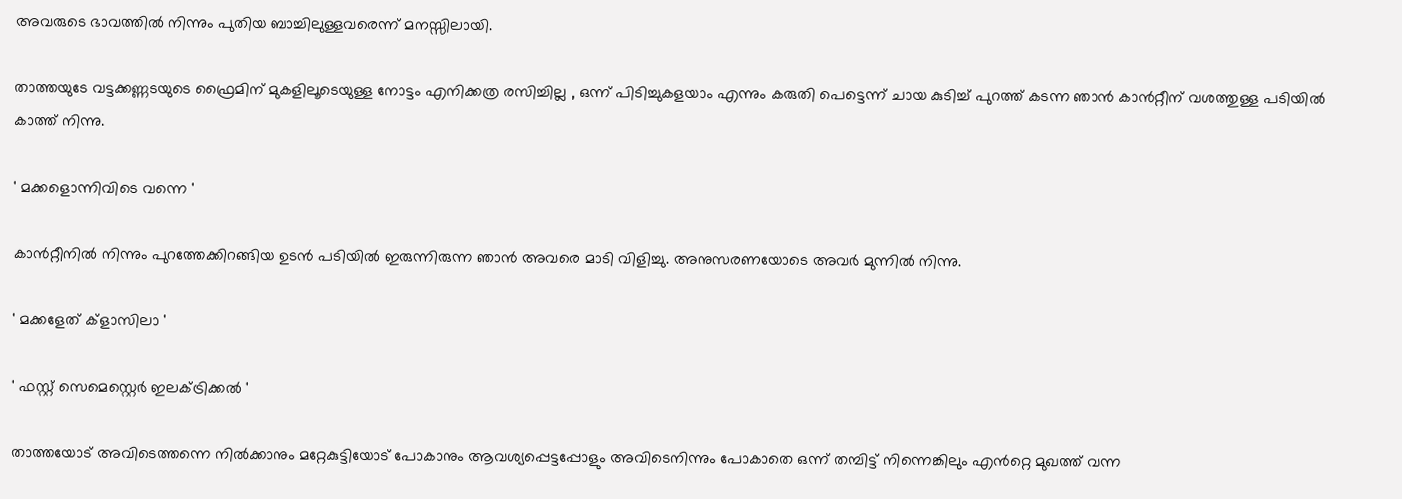അവരുടെ ഭാവത്തില്‍‌ നിന്നും പുതിയ ബാച്ചിലുള്ളവരെന്ന് മനസ്സിലായി.

താത്തയുടേ വട്ടക്കണ്ണടയുടെ ഫ്രൈമിന് മുകളിലൂടെയുള്ള നോട്ടം എനിക്കത്ര രസിച്ചില്ല , ഒന്ന് പിടിച്ചുകളയാം എന്നും കരുതി പെട്ടെന്ന് ചായ കുടിച്ച് പുറത്ത് കടന്ന ഞാന്‍ കാന്‍‌റ്റീന് വശത്തുള്ള പടിയില്‍ കാത്ത് നിന്നു.

' മക്കളൊന്നിവിടെ വന്നെ '

കാന്‍‌റ്റീനില്‍ നിന്നും പുറത്തേക്കിറങ്ങിയ ഉടന്‍ പടിയില്‍ ഇരുന്നിരുന്ന ഞാന്‍ അവരെ മാടി വിളിച്ചു. അനുസരണയോടെ അവര്‍ മുന്നില്‍ നിന്നു.

' മക്കളേത്‌ ക്ളാസിലാ '

' ഫസ്റ്റ്‌ സെമെസ്റ്റെര്‍ ഇലക്ട്രിക്കല്‍ '

താത്തയോട് അവിടെത്തന്നെ നില്‍‌ക്കാനും മറ്റേകുട്ടിയോട് പോകാനും ആവശ്യപ്പെട്ടപ്പോളും അവിടെനിന്നും പോകാതെ ഒന്ന് തമ്പിട്ട് നിന്നെങ്കിലും എന്‍‌റ്റെ മുഖത്ത് വന്ന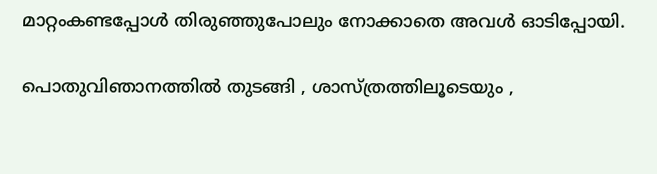മാറ്റംകണ്ടപ്പോള്‍ തിരുഞ്ഞുപോലും നോക്കാതെ അവള്‍ ഓടിപ്പോയി.

പൊതുവിഞാനത്തില്‍ തുടങ്ങി , ശാസ്ത്രത്തിലൂടെയും ,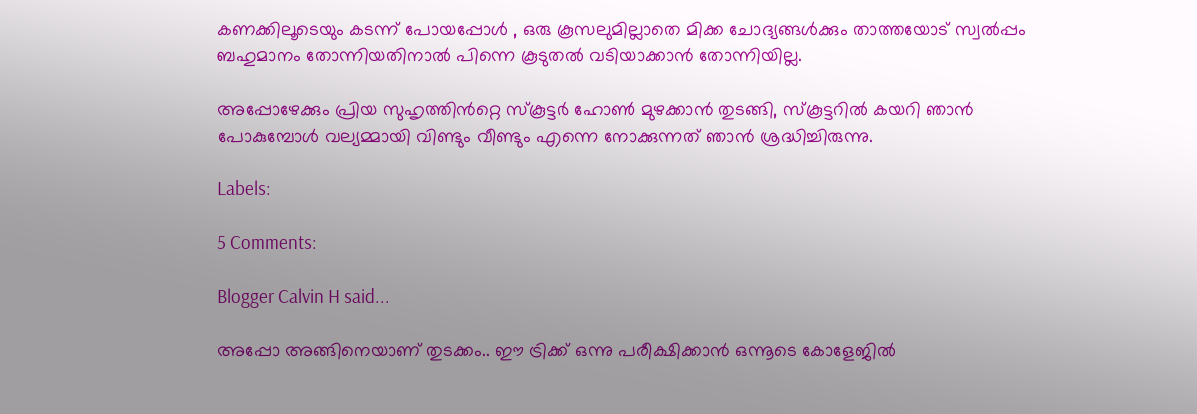കണക്കിലൂടെയും കടന്ന്‌ പോയപ്പോള്‍ , ഒരു കൂസലുമില്ലാതെ മിക്ക ചോദ്യങ്ങള്‍‌ക്കും താത്തയോട് സ്വല്‍‌പ്പം ബഹുമാനം തോന്നിയതിനാല്‍ പിന്നെ കൂടുതല്‍ വടിയാക്കാന്‍ തോന്നിയില്ല.

അപ്പോഴേക്കും പ്രിയ സുഹൃത്തിന്‍‌റ്റെ സ്കൂട്ടര്‍ ഹോണ്‍ മുഴക്കാന്‍ തുടങ്ങി, സ്കൂട്ടറില്‍ കയറി ഞാന്‍ പോകുമ്പോള്‍ വല്യമ്മായി വിണ്ടും വീണ്ടും എന്നെ നോക്കുന്നത്‌ ഞാന്‍ ശ്രദ്ധിച്ചിരുന്നു.

Labels:

5 Comments:

Blogger Calvin H said...

അപ്പോ അങ്ങിനെയാണ് തുടക്കം.. ഈ ട്രിക്ക് ഒന്നു പരീക്ഷിക്കാന്‍ ഒന്നൂടെ കോളേജില്‍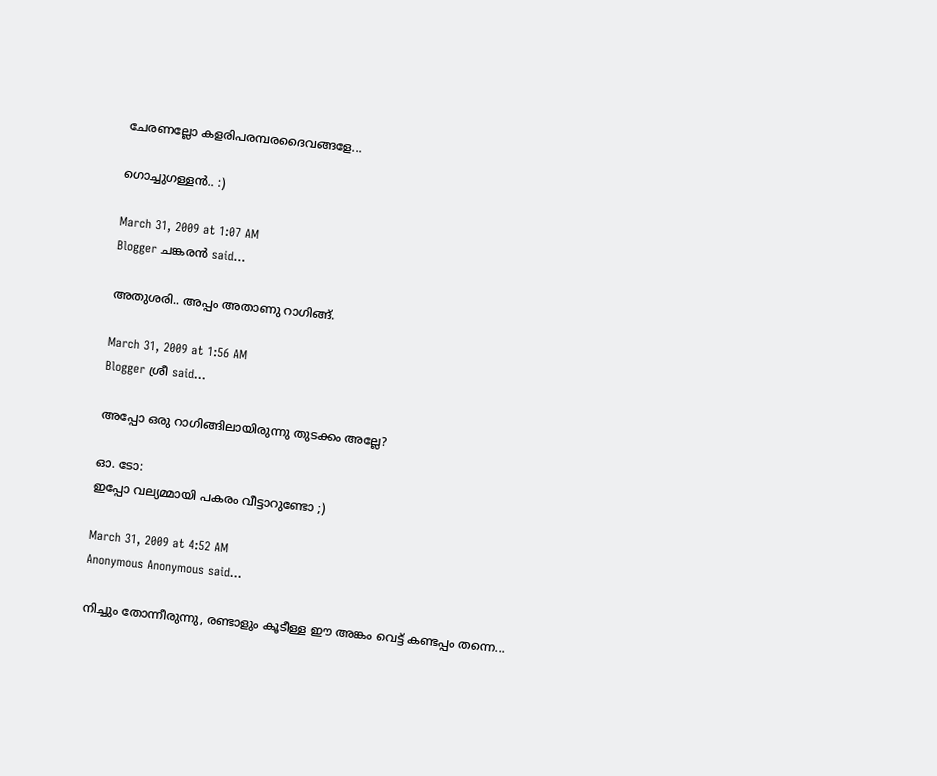ചേരണല്ലോ കളരിപരമ്പരദൈവങ്ങളേ...

ഗൊച്ചുഗള്ളന്‍.. :)

March 31, 2009 at 1:07 AM
Blogger ചങ്കരന്‍ said...

അതുശരി.. അപ്പം അതാണു റാഗിങ്ങ്.

March 31, 2009 at 1:56 AM
Blogger ശ്രീ said...

അപ്പോ ഒരു റാഗിങ്ങിലായിരുന്നു തുടക്കം അല്ലേ?

ഓ. ടോ:
ഇപ്പോ വല്യമ്മായി പകരം വീട്ടാറുണ്ടോ ;)

March 31, 2009 at 4:52 AM
Anonymous Anonymous said...

നിച്ചും തോന്നീരുന്നു, രണ്ടാളും കൂടീള്ള ഈ അങ്കം വെട്ട് കണ്ടപ്പം തന്നെ...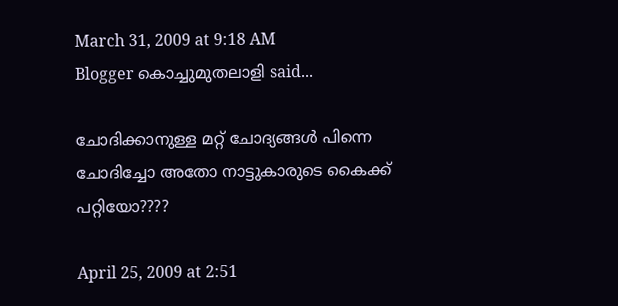March 31, 2009 at 9:18 AM
Blogger കൊച്ചുമുതലാളി said...

ചോദിക്കാനുള്ള മറ്റ് ചോദ്യങ്ങള്‍ പിന്നെ ചോദിച്ചോ അതോ നാട്ടുകാരുടെ കൈക്ക് പറ്റിയോ????

April 25, 2009 at 2:51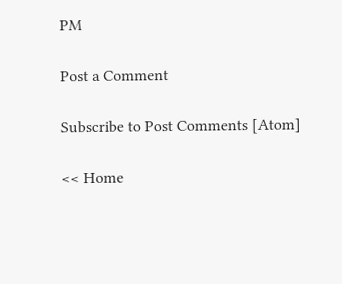PM

Post a Comment

Subscribe to Post Comments [Atom]

<< Home